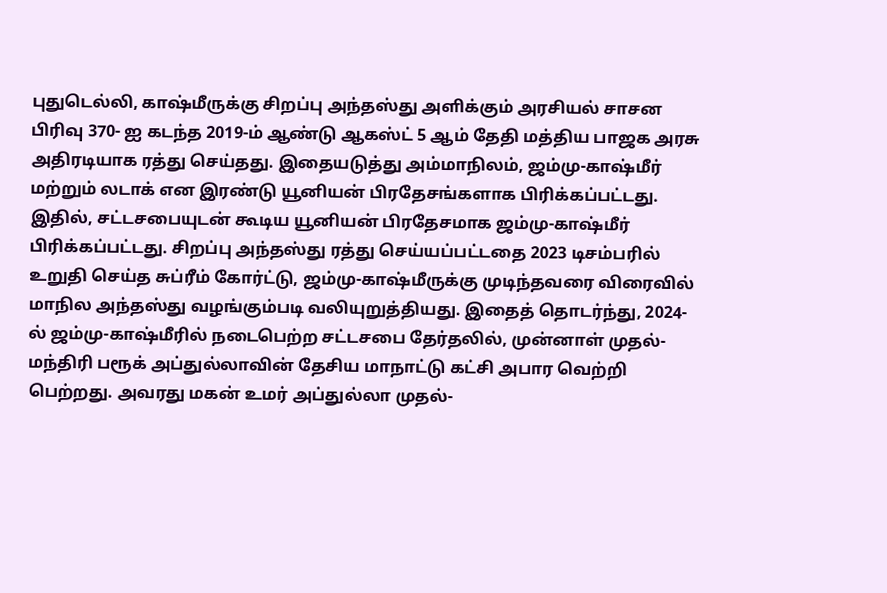புதுடெல்லி, காஷ்மீருக்கு சிறப்பு அந்தஸ்து அளிக்கும் அரசியல் சாசன பிரிவு 370- ஐ கடந்த 2019-ம் ஆண்டு ஆகஸ்ட் 5 ஆம் தேதி மத்திய பாஜக அரசு அதிரடியாக ரத்து செய்தது. இதையடுத்து அம்மாநிலம், ஜம்மு-காஷ்மீர் மற்றும் லடாக் என இரண்டு யூனியன் பிரதேசங்களாக பிரிக்கப்பட்டது. இதில், சட்டசபையுடன் கூடிய யூனியன் பிரதேசமாக ஜம்மு-காஷ்மீர் பிரிக்கப்பட்டது. சிறப்பு அந்தஸ்து ரத்து செய்யப்பட்டதை 2023 டிசம்பரில் உறுதி செய்த சுப்ரீம் கோர்ட்டு, ஜம்மு-காஷ்மீருக்கு முடிந்தவரை விரைவில் மாநில அந்தஸ்து வழங்கும்படி வலியுறுத்தியது. இதைத் தொடர்ந்து, 2024-ல் ஜம்மு-காஷ்மீரில் நடைபெற்ற சட்டசபை தேர்தலில், முன்னாள் முதல்-மந்திரி பரூக் அப்துல்லாவின் தேசிய மாநாட்டு கட்சி அபார வெற்றி பெற்றது. அவரது மகன் உமர் அப்துல்லா முதல்-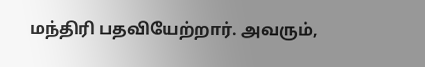மந்திரி பதவியேற்றார். அவரும்,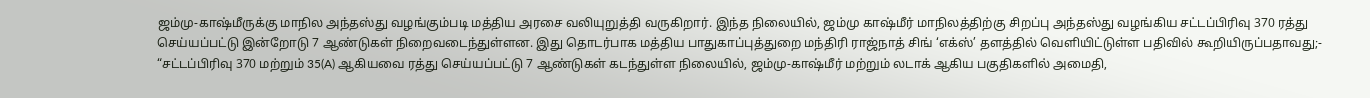ஜம்மு-காஷ்மீருக்கு மாநில அந்தஸ்து வழங்கும்படி மத்திய அரசை வலியுறுத்தி வருகிறார். இந்த நிலையில், ஜம்மு காஷ்மீர் மாநிலத்திற்கு சிறப்பு அந்தஸ்து வழங்கிய சட்டப்பிரிவு 370 ரத்து செய்யப்பட்டு இன்றோடு 7 ஆண்டுகள் நிறைவடைந்துள்ளன. இது தொடர்பாக மத்திய பாதுகாப்புத்துறை மந்திரி ராஜ்நாத் சிங் ‘எக்ஸ்’ தளத்தில் வெளியிட்டுள்ள பதிவில் கூறியிருப்பதாவது;- “சட்டப்பிரிவு 370 மற்றும் 35(A) ஆகியவை ரத்து செய்யப்பட்டு 7 ஆண்டுகள் கடந்துள்ள நிலையில், ஜம்மு-காஷ்மீர் மற்றும் லடாக் ஆகிய பகுதிகளில் அமைதி,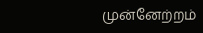முன்னேற்றம்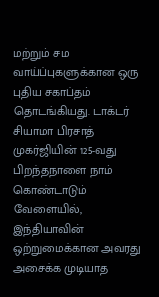மற்றும் சம வாய்ப்புகளுக்கான ஒரு புதிய சகாப்தம் தொடங்கியது. டாக்டர் சியாமா பிரசாத் முகர்ஜியின் 125-வது பிறந்தநாளை நாம் கொண்டாடும் வேளையில், இந்தியாவின் ஒற்றுமைக்கான அவரது அசைக்க முடியாத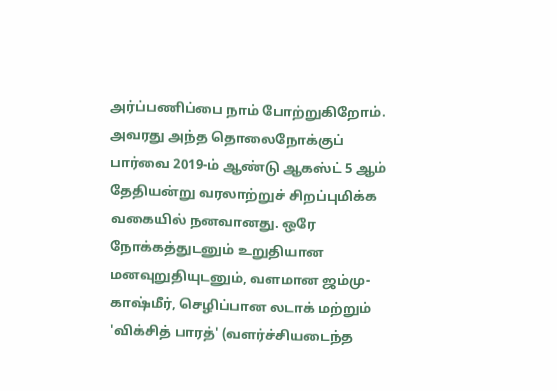அர்ப்பணிப்பை நாம் போற்றுகிறோம். அவரது அந்த தொலைநோக்குப் பார்வை 2019-ம் ஆண்டு ஆகஸ்ட் 5 ஆம் தேதியன்று வரலாற்றுச் சிறப்புமிக்க வகையில் நனவானது. ஒரே நோக்கத்துடனும் உறுதியான மனவுறுதியுடனும், வளமான ஜம்மு-காஷ்மீர், செழிப்பான லடாக் மற்றும் 'விக்சித் பாரத்' (வளர்ச்சியடைந்த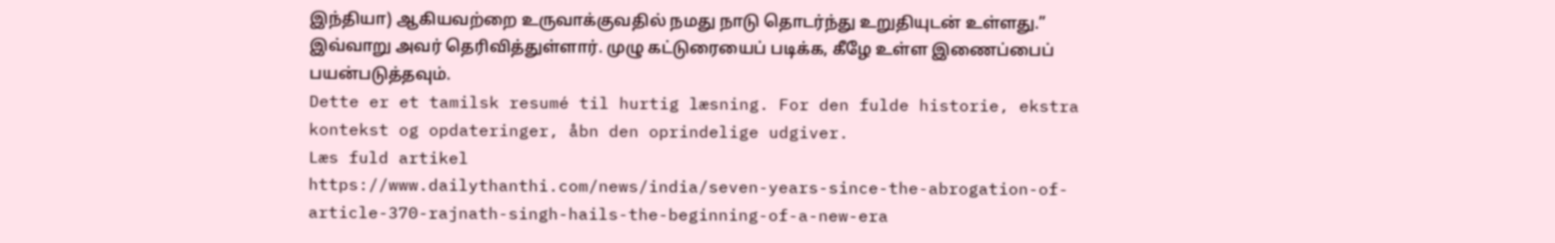இந்தியா) ஆகியவற்றை உருவாக்குவதில் நமது நாடு தொடர்ந்து உறுதியுடன் உள்ளது.” இவ்வாறு அவர் தெரிவித்துள்ளார். முழு கட்டுரையைப் படிக்க, கீழே உள்ள இணைப்பைப் பயன்படுத்தவும்.
Dette er et tamilsk resumé til hurtig læsning. For den fulde historie, ekstra kontekst og opdateringer, åbn den oprindelige udgiver.
Læs fuld artikel
https://www.dailythanthi.com/news/india/seven-years-since-the-abrogation-of-article-370-rajnath-singh-hails-the-beginning-of-a-new-era